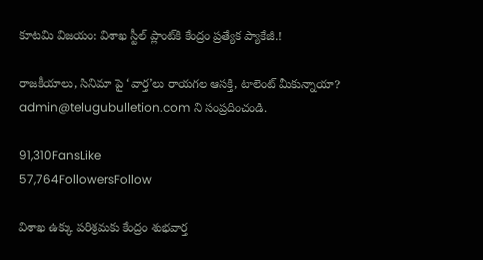కూటమి విజయం: విశాఖ స్టీల్ ప్లాంట్‌కి కేంద్రం ప్రత్యేక ప్యాకేజీ.!

రాజకీయాలు, సినిమా పై ‘వార్త’లు రాయగల ఆసక్తి, టాలెంట్ మీకున్నాయా? admin@telugubulletion.com ని సంప్రదించండి.

91,310FansLike
57,764FollowersFollow

విశాఖ ఉక్కు పరిశ్రమకు కేంద్రం శుభవార్త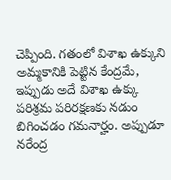చెప్పింది. గతంలో విశాఖ ఉక్కుని అమ్మకానికి పెట్టిన కేంద్రమే, ఇప్పుడు అదే విశాఖ ఉక్కు పరిశ్రమ పరిరక్షణకు నడుం బిగించడం గమనార్హం. అప్పుడూ నరేంద్ర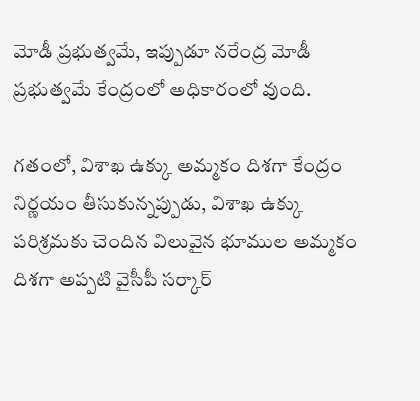మోడీ ప్రభుత్వమే, ఇప్పుడూ నరేంద్ర మోడీ ప్రభుత్వమే కేంద్రంలో అధికారంలో వుంది.

గతంలో, విశాఖ ఉక్కు అమ్మకం దిశగా కేంద్రం నిర్ణయం తీసుకున్నప్పుడు, విశాఖ ఉక్కు పరిశ్రమకు చెందిన విలువైన భూముల అమ్మకం దిశగా అప్పటి వైసీపీ సర్కార్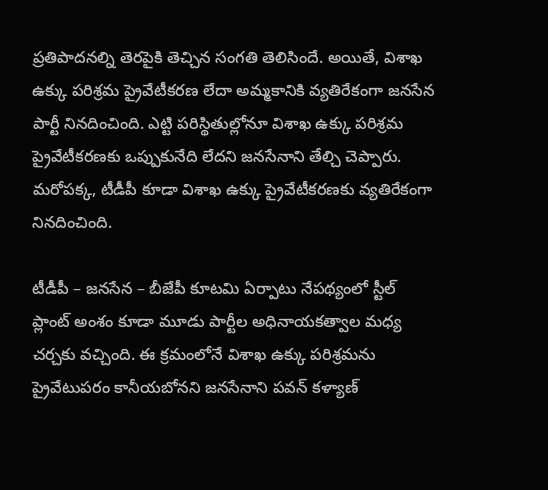ప్రతిపాదనల్ని తెరపైకి తెచ్చిన సంగతి తెలిసిందే. అయితే, విశాఖ ఉక్కు పరిశ్రమ ప్రైవేటీకరణ లేదా అమ్మకానికి వ్యతిరేకంగా జనసేన పార్టీ నినదించింది. ఎట్టి పరిస్థితుల్లోనూ విశాఖ ఉక్కు పరిశ్రమ ప్రైవేటీకరణకు ఒప్పుకునేది లేదని జనసేనాని తేల్చి చెప్పారు. మరోపక్క, టీడీపీ కూడా విశాఖ ఉక్కు ప్రైవేటీకరణకు వ్యతిరేకంగా నినదించింది.

టీడీపీ – జనసేన – బీజేపీ కూటమి ఏర్పాటు నేపథ్యంలో స్టీల్ ప్లాంట్ అంశం కూడా మూడు పార్టీల అధినాయకత్వాల మధ్య చర్చకు వచ్చింది. ఈ క్రమంలోనే విశాఖ ఉక్కు పరిశ్రమను ప్రైవేటుపరం కానీయబోనని జనసేనాని పవన్ కళ్యాణ్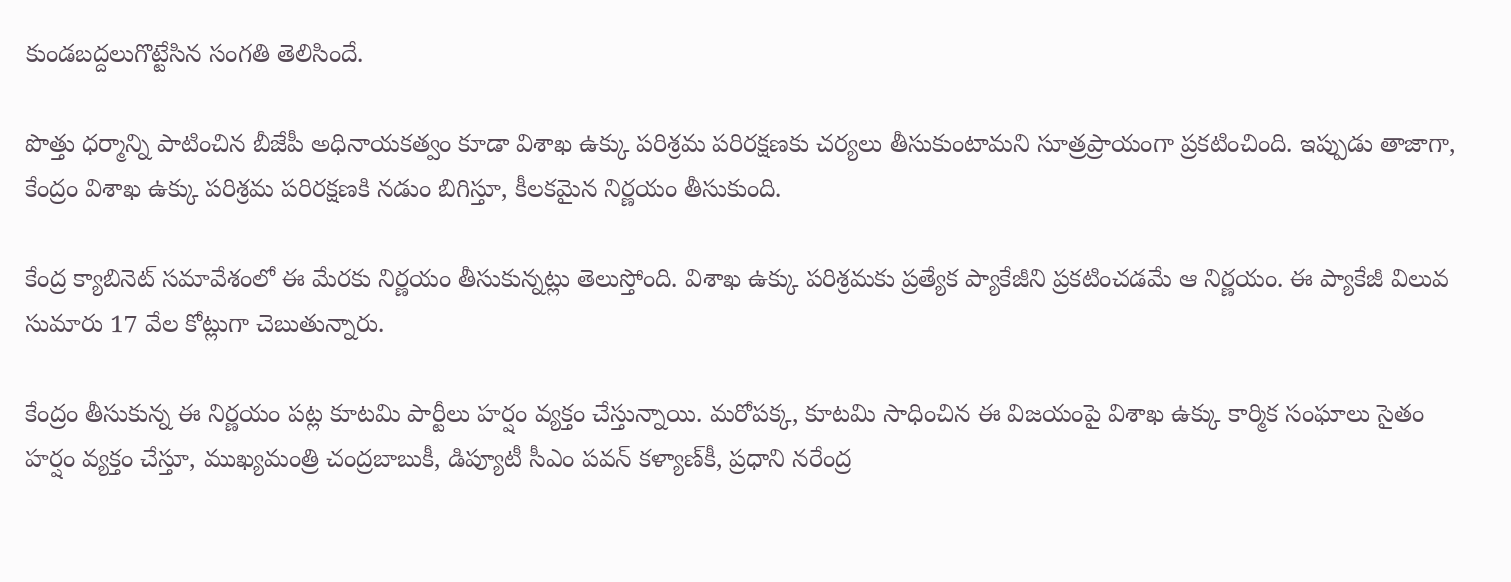కుండబద్దలుగొట్టేసిన సంగతి తెలిసిందే.

పొత్తు ధర్మాన్ని పాటించిన బీజేపీ అధినాయకత్వం కూడా విశాఖ ఉక్కు పరిశ్రమ పరిరక్షణకు చర్యలు తీసుకుంటామని సూత్రప్రాయంగా ప్రకటించింది. ఇప్పుడు తాజాగా, కేంద్రం విశాఖ ఉక్కు పరిశ్రమ పరిరక్షణకి నడుం బిగిస్తూ, కీలకమైన నిర్ణయం తీసుకుంది.

కేంద్ర క్యాబినెట్ సమావేశంలో ఈ మేరకు నిర్ణయం తీసుకున్నట్లు తెలుస్తోంది. విశాఖ ఉక్కు పరిశ్రమకు ప్రత్యేక ప్యాకేజీని ప్రకటించడమే ఆ నిర్ణయం. ఈ ప్యాకేజీ విలువ సుమారు 17 వేల కోట్లుగా చెబుతున్నారు.

కేంద్రం తీసుకున్న ఈ నిర్ణయం పట్ల కూటమి పార్టీలు హర్షం వ్యక్తం చేస్తున్నాయి. మరోపక్క, కూటమి సాధించిన ఈ విజయంపై విశాఖ ఉక్కు కార్మిక సంఘాలు సైతం హర్షం వ్యక్తం చేస్తూ, ముఖ్యమంత్రి చంద్రబాబుకీ, డిప్యూటీ సీఎం పవన్ కళ్యాణ్‌కీ, ప్రధాని నరేంద్ర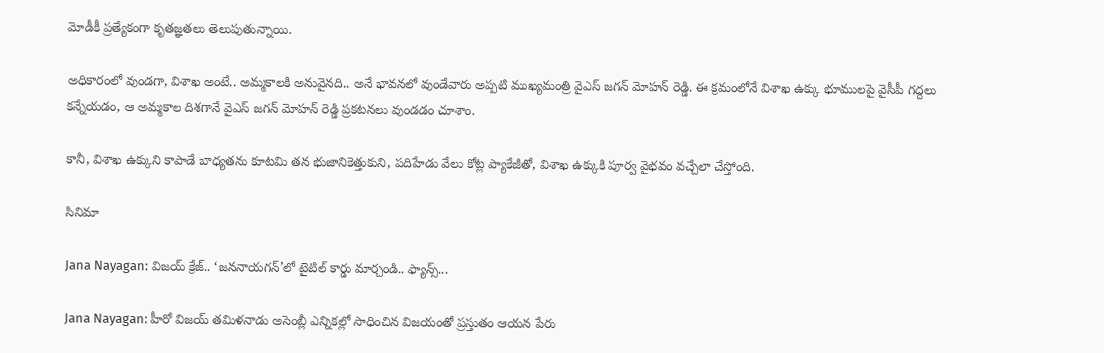మోడీకీ ప్రత్యేకంగా కృతజ్ఞతలు తెలుపుతున్నాయి.

అధికారంలో వుండగా, విశాఖ అంటే.. అమ్మకాలకి అనువైనది.. అనే భావనలో వుండేవారు అప్పటి ముఖ్యమంత్రి వైఎస్ జగన్ మోహన్ రెడ్డి. ఈ క్రమంలోనే విశాఖ ఉక్కు భూములపై వైసీపీ గద్దలు కన్నేయడం, ఆ అమ్మకాల దిశగానే వైఎస్ జగన్ మోహన్ రెడ్డి ప్రకటనలు వుండడం చూశాం.

కానీ, విశాఖ ఉక్కుని కాపాడే బాధ్యతను కూటమి తన భుజానికెత్తుకుని, పదిహేడు వేలు కోట్ల ప్యాకేజీతో, విశాఖ ఉక్కుకి పూర్వ వైభవం వచ్చేలా చేస్తోంది.

సినిమా

Jana Nayagan: విజయ్ క్రేజ్.. ‘జననాయగన్’లో టైటిల్ కార్డు మార్చండి.. ఫ్యాన్స్...

Jana Nayagan: హీరో విజయ్ తమిళనాడు అసెంబ్లీ ఎన్నికల్లో సాధించిన విజయంతో ప్రస్తుతం ఆయన పేరు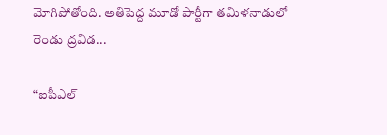మోగిపోతోంది. అతిపెద్ద మూడో పార్టీగా తమిళనాడులో రెండు ద్రవిడ...

“ఐపీఎల్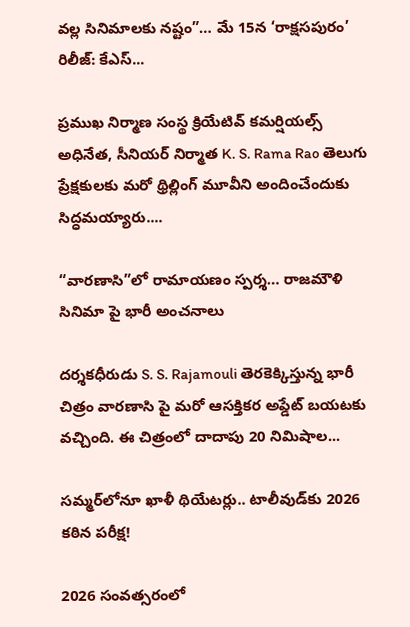వల్ల సినిమాలకు నష్టం”… మే 15న ‘రాక్షసపురం’ రిలీజ్: కేఎస్...

ప్రముఖ నిర్మాణ సంస్థ క్రియేటివ్ కమర్షియల్స్ అధినేత, సీనియర్ నిర్మాత K. S. Rama Rao తెలుగు ప్రేక్షకులకు మరో థ్రిల్లింగ్ మూవీని అందించేందుకు సిద్ధమయ్యారు....

“వారణాసి”లో రామాయణం స్పర్శ… రాజమౌళి సినిమా పై భారీ అంచనాలు

దర్శకధీరుడు S. S. Rajamouli తెరకెక్కిస్తున్న భారీ చిత్రం వారణాసి పై మరో ఆసక్తికర అప్డేట్ బయటకు వచ్చింది. ఈ చిత్రంలో దాదాపు 20 నిమిషాల...

సమ్మర్‌లోనూ ఖాళీ థియేటర్లు.. టాలీవుడ్‌కు 2026 కఠిన పరీక్ష!

2026 సంవత్సరంలో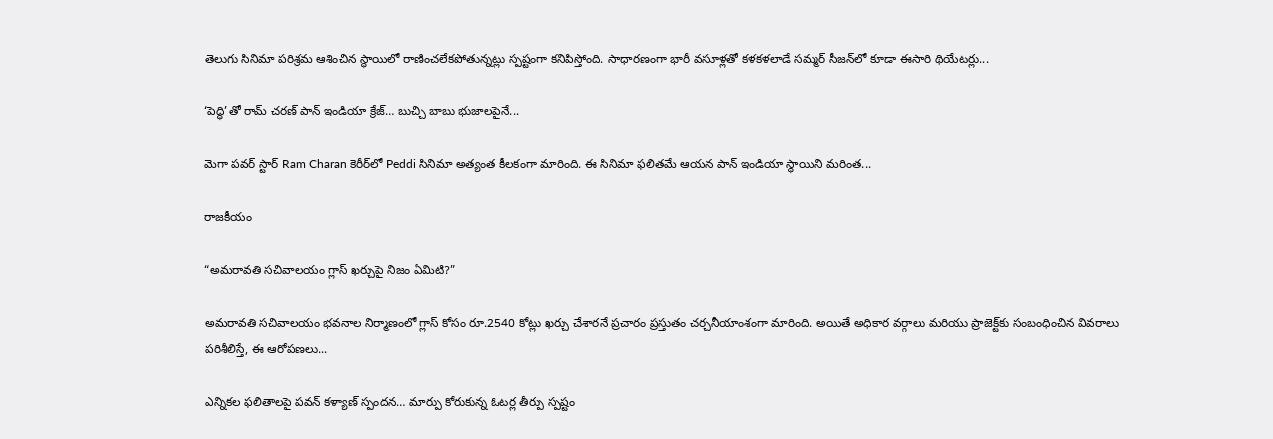తెలుగు సినిమా పరిశ్రమ ఆశించిన స్థాయిలో రాణించలేకపోతున్నట్లు స్పష్టంగా కనిపిస్తోంది. సాధారణంగా భారీ వసూళ్లతో కళకళలాడే సమ్మర్ సీజన్‌లో కూడా ఈసారి థియేటర్లు...

‘పెద్ధి’తో రామ్ చరణ్ పాన్ ఇండియా క్రేజ్… బుచ్చి బాబు భుజాలపైనే...

మెగా పవర్ స్టార్ Ram Charan కెరీర్‌లో Peddi సినిమా అత్యంత కీలకంగా మారింది. ఈ సినిమా ఫలితమే ఆయన పాన్ ఇండియా స్థాయిని మరింత...

రాజకీయం

“అమరావతి సచివాలయం గ్లాస్ ఖర్చుపై నిజం ఏమిటి?”

అమరావతి సచివాలయం భవనాల నిర్మాణంలో గ్లాస్ కోసం రూ.2540 కోట్లు ఖర్చు చేశారనే ప్రచారం ప్రస్తుతం చర్చనీయాంశంగా మారింది. అయితే అధికార వర్గాలు మరియు ప్రాజెక్ట్‌కు సంబంధించిన వివరాలు పరిశీలిస్తే, ఈ ఆరోపణలు...

ఎన్నికల ఫలితాలపై పవన్ కళ్యాణ్ స్పందన… మార్పు కోరుకున్న ఓటర్ల తీర్పు స్పష్టం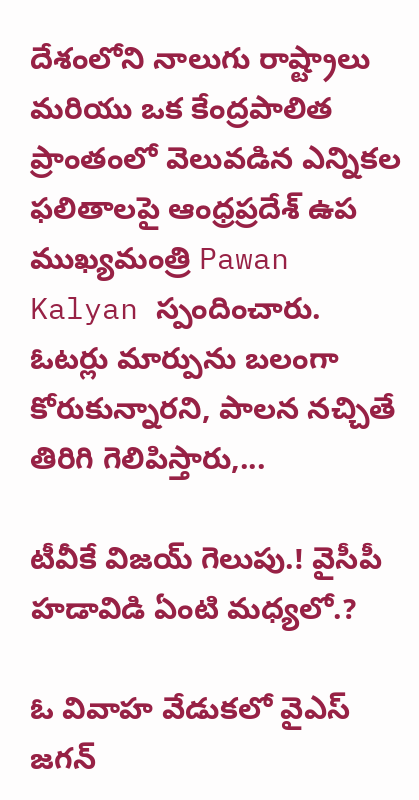దేశంలోని నాలుగు రాష్ట్రాలు మరియు ఒక కేంద్రపాలిత ప్రాంతంలో వెలువడిన ఎన్నికల ఫలితాలపై ఆంధ్రప్రదేశ్ ఉప ముఖ్యమంత్రి Pawan Kalyan స్పందించారు. ఓటర్లు మార్పును బలంగా కోరుకున్నారని, పాలన నచ్చితే తిరిగి గెలిపిస్తారు,...

టీవీకే విజయ్ గెలుపు.! వైసీపీ హడావిడి ఏంటి మధ్యలో.?

ఓ వివాహ వేడుకలో వైఎస్ జగన్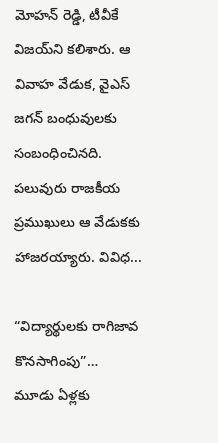మోహన్ రెడ్డి, టీవీకే విజయ్‌ని కలిశారు. ఆ వివాహ వేడుక, వైఎస్ జగన్ బంధువులకు సంబంధించినది. పలువురు రాజకీయ ప్రముఖులు ఆ వేడుకకు హాజరయ్యారు. వివిధ...

“విద్యార్థులకు రాగిజావ కొనసాగింపు”… మూడు ఏళ్లకు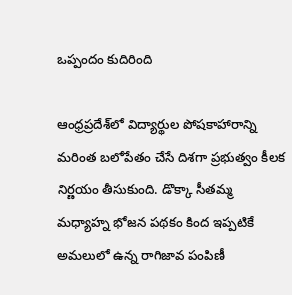ఒప్పందం కుదిరింది

ఆంధ్రప్రదేశ్‌లో విద్యార్థుల పోషకాహారాన్ని మరింత బలోపేతం చేసే దిశగా ప్రభుత్వం కీలక నిర్ణయం తీసుకుంది. డొక్కా సీతమ్మ మధ్యాహ్న భోజన పథకం కింద ఇప్పటికే అమలులో ఉన్న రాగిజావ పంపిణీ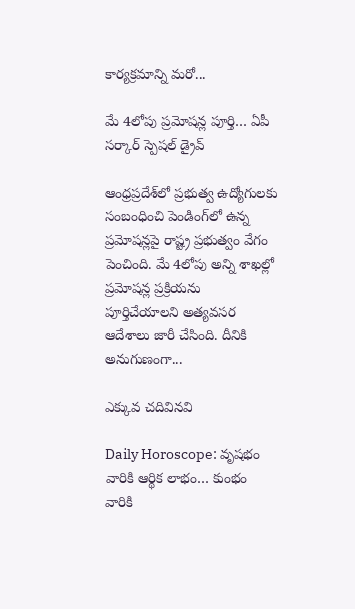కార్యక్రమాన్ని మరో...

మే 4లోపు ప్రమోషన్ల పూర్తి… ఏపీ సర్కార్ స్పెషల్ డ్రైవ్

ఆంధ్రప్రదేశ్‌లో ప్రభుత్వ ఉద్యోగులకు సంబంధించి పెండింగ్‌లో ఉన్న ప్రమోషన్లపై రాష్ట్ర ప్రభుత్వం వేగం పెంచింది. మే 4లోపు అన్ని శాఖల్లో ప్రమోషన్ల ప్రక్రియను పూర్తిచేయాలని అత్యవసర ఆదేశాలు జారీ చేసింది. దీనికి అనుగుణంగా...

ఎక్కువ చదివినవి

Daily Horoscope: వృషభం వారికి ఆర్థిక లాభం… కుంభం వారికి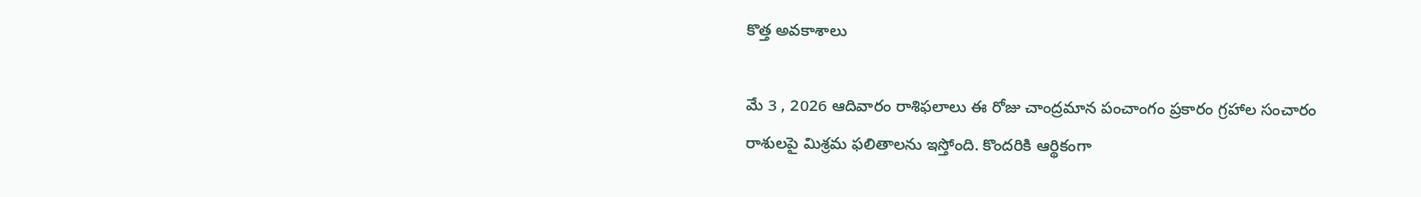కొత్త అవకాశాలు

మే 3 , 2026 ఆదివారం రాశిఫలాలు ఈ రోజు చాంద్రమాన పంచాంగం ప్రకారం గ్రహాల సంచారం రాశులపై మిశ్రమ ఫలితాలను ఇస్తోంది. కొందరికి ఆర్థికంగా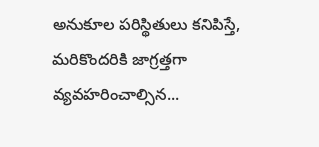అనుకూల పరిస్థితులు కనిపిస్తే, మరికొందరికి జాగ్రత్తగా వ్యవహరించాల్సిన...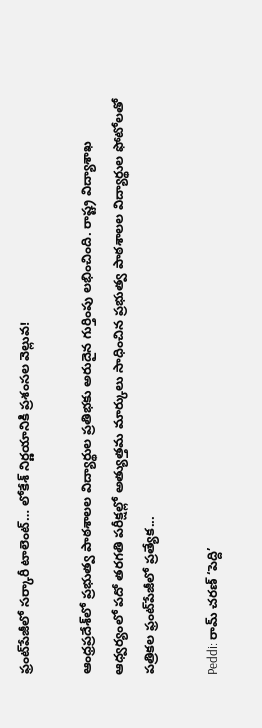ఫ్రంట్‌పేజీలో సర్కారీ టాలెంట్… లోకేశ్‌ నిర్ణయానికి ప్రశంసల వెల్లువ!

ఆంధ్రప్రదేశ్‌లో ప్రభుత్వ పాఠశాలల విద్యార్థుల ప్రతిభకు అరుదైన గుర్తింపు లభించింది. రాష్ట్ర విద్యాశాఖ ఆధ్వర్యంలో పదో తరగతి పరీక్షల్లో అత్యుత్తమ మార్కులు సాధించిన ప్రభుత్వ పాఠశాలల విద్యార్థుల ఫోటోలతో పత్రికల ఫ్రంట్‌పేజీలో ప్రత్యేక...

Peddi: రామ్ చరణ్ ‘పెద్ది’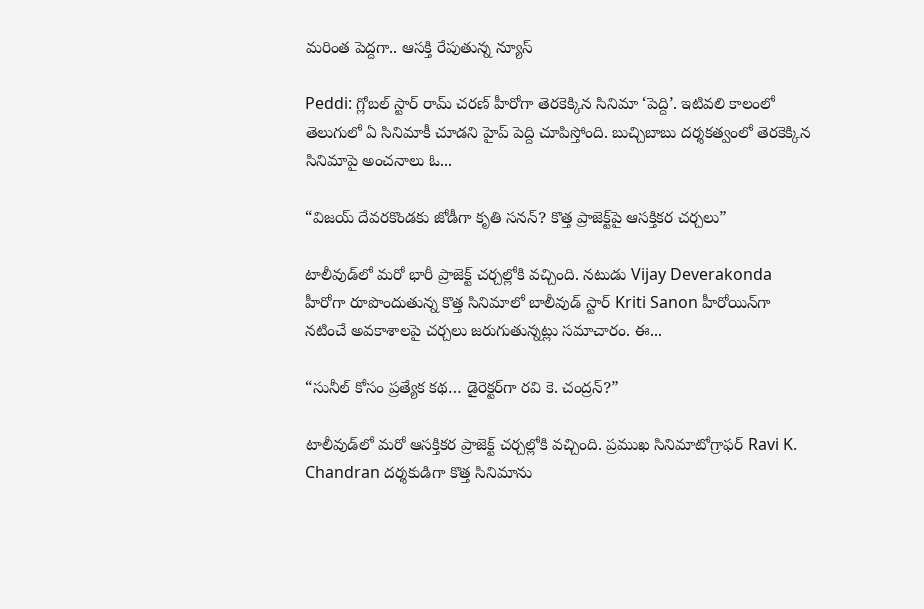మరింత పెద్దగా.. ఆసక్తి రేపుతున్న న్యూస్

Peddi: గ్లోబల్ స్టార్ రామ్ చరణ్ హీరోగా తెరకెక్కిన సినిమా ‘పెద్ది’. ఇటివలి కాలంలో తెలుగులో ఏ సినిమాకీ చూడని హైప్ పెద్ది చూపిస్తోంది. బుచ్చిబాబు దర్శకత్వంలో తెరకెక్కిన సినిమాపై అంచనాలు ఓ...

“విజయ్ దేవరకొండకు జోడీగా కృతి సనన్? కొత్త ప్రాజెక్ట్‌పై ఆసక్తికర చర్చలు”

టాలీవుడ్‌లో మరో భారీ ప్రాజెక్ట్ చర్చల్లోకి వచ్చింది. నటుడు Vijay Deverakonda హీరోగా రూపొందుతున్న కొత్త సినిమాలో బాలీవుడ్ స్టార్ Kriti Sanon హీరోయిన్‌గా నటించే అవకాశాలపై చర్చలు జరుగుతున్నట్లు సమాచారం. ఈ...

“సునీల్ కోసం ప్రత్యేక కథ… డైరెక్టర్‌గా రవి కె. చంద్రన్?”

టాలీవుడ్‌లో మరో ఆసక్తికర ప్రాజెక్ట్ చర్చల్లోకి వచ్చింది. ప్రముఖ సినిమాటోగ్రాఫర్ Ravi K. Chandran దర్శకుడిగా కొత్త సినిమాను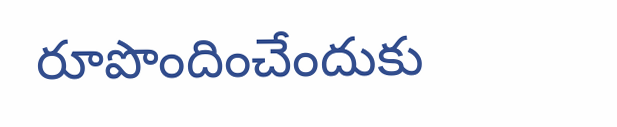రూపొందించేందుకు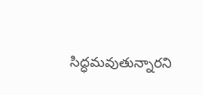సిద్ధమవుతున్నారని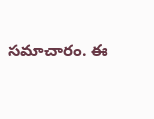సమాచారం. ఈ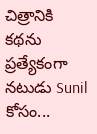చిత్రానికి కథను ప్రత్యేకంగా నటుడు Sunil కోసం...